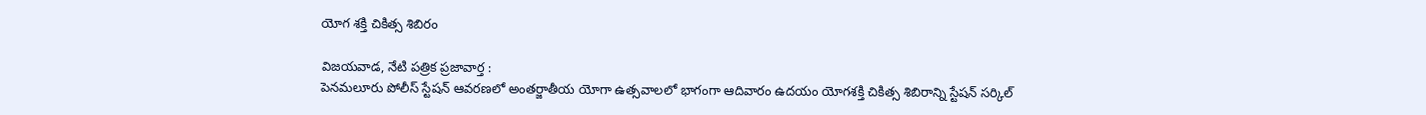యోగ శక్తి చికిత్స శిబిరం

విజయవాడ, నేటి పత్రిక ప్రజావార్త :
పెనమలూరు పోలీస్ స్టేషన్ ఆవరణలో అంతర్జాతీయ యోగా ఉత్సవాలలో భాగంగా ఆదివారం ఉదయం యోగశక్తి చికిత్స శిబిరాన్ని స్టేషన్ సర్కిల్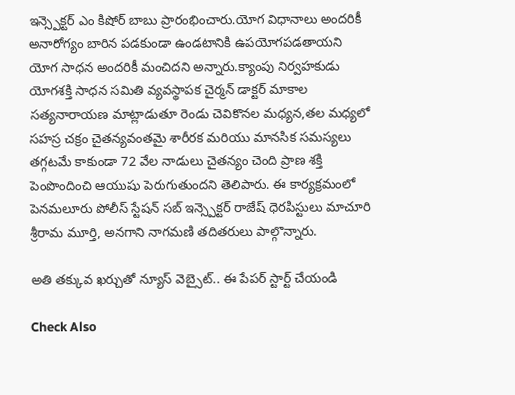ఇన్స్పెక్టర్ ఎం కిషోర్ బాబు ప్రారంభించారు.యోగ విధానాలు అందరికీ అనారోగ్యం బారిన పడకుండా ఉండటానికి ఉపయోగపడతాయని యోగ సాధన అందరికీ మంచిదని అన్నారు.క్యాంపు నిర్వహకుడు యోగశక్తి సాధన సమితి వ్యవస్థాపక చైర్మన్ డాక్టర్ మాకాల సత్యనారాయణ మాట్లాడుతూ రెండు చెవికొనల మధ్యన,తల మధ్యలో సహస్ర చక్రం చైతన్యవంతమై శారీరక మరియు మానసిక సమస్యలు తగ్గటమే కాకుండా 72 వేల నాడులు చైతన్యం చెంది ప్రాణ శక్తి పెంపొందించి ఆయుషు పెరుగుతుందని తెలిపారు. ఈ కార్యక్రమంలో పెనమలూరు పోలీస్ స్టేషన్ సబ్ ఇన్స్పెక్టర్ రాజేష్ ధెరపిస్టులు మాచూరి శ్రీరామ మూర్తి, అనగాని నాగమణి తదితరులు పాల్గొన్నారు.

అతి తక్కువ ఖర్చుతో న్యూస్ వెబ్సైట్.. ఈ పేపర్ స్టార్ట్ చేయండి

Check Also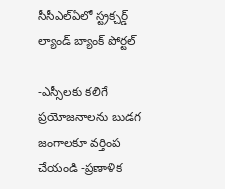సీసీఎల్ఏలో స్ట్రక్చర్డ్ ల్యాండ్ బ్యాంక్ పోర్టల్

-ఎస్సీలకు కలిగే ప్రయోజనాలను బుడగ జంగాలకూ వర్తింప చేయండి -ప్రణాళిక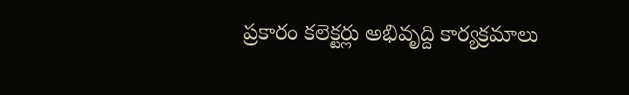ప్రకారం కలెక్టర్లు అభివృద్ది కార్యక్రమాలు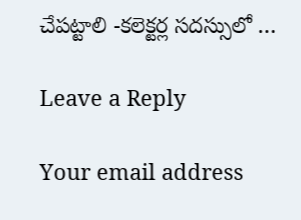చేపట్టాలి -కలెక్టర్ల సదస్సులో …

Leave a Reply

Your email address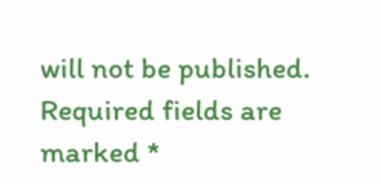will not be published. Required fields are marked *